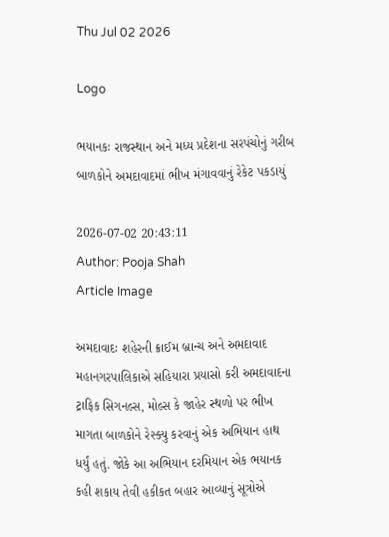Thu Jul 02 2026

Logo

ભયાનકઃ રાજસ્થાન અને મધ્ય પ્રદેશના સરપંચોનું ગરીબ બાળકોને અમદાવાદમાં ભીખ મંગાવવાનું રેકેટ પકડાયું

2026-07-02 20:43:11
Author: Pooja Shah
Article Image

અમદાવાદઃ શહેરની ક્રાઈમ બ્રાન્ચ અને અમદાવાદ મહાનગરપાલિકાએ સહિયારા પ્રયાસો કરી અમદાવાદના ટ્રાફિક સિગનલ્સ, મોલ્સ કે જાહેર સ્થળો પર ભીખ માગતા બાળકોને રેસ્ક્યુ કરવાનું એક અભિયાન હાથ ધર્યું હતું. જોકે આ અભિયાન દરમિયાન એક ભયાનક કહી શકાય તેવી હકીકત બહાર આવ્યાનું સૂત્રોએ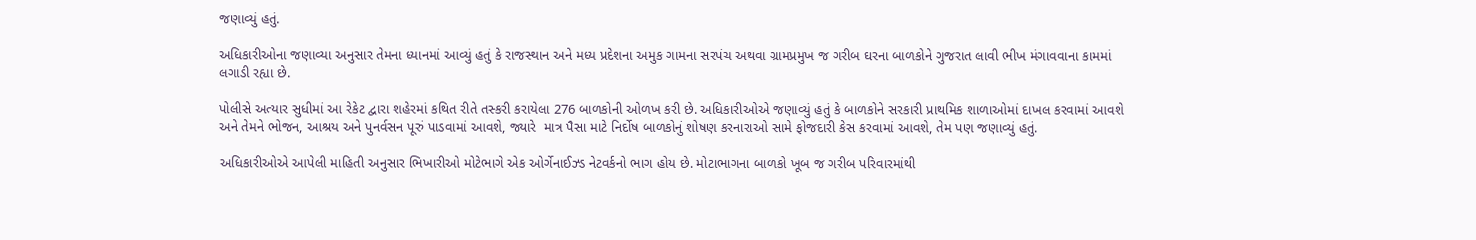જણાવ્યું હતું.

અધિકારીઓના જણાવ્યા અનુસાર તેમના ધ્યાનમાં આવ્યું હતું કે રાજસ્થાન અને મધ્ય પ્રદેશના અમુક ગામના સરપંચ અથવા ગ્રામપ્રમુખ જ ગરીબ ઘરના બાળકોને ગુજરાત લાવી ભીખ મંગાવવાના કામમાં લગાડી રહ્યા છે.

પોલીસે અત્યાર સુધીમાં આ રેકેટ દ્વારા શહેરમાં કથિત રીતે તસ્કરી કરાયેલા 276 બાળકોની ઓળખ કરી છે. અધિકારીઓએ જણાવ્યું હતું કે બાળકોને સરકારી પ્રાથમિક શાળાઓમાં દાખલ કરવામાં આવશે અને તેમને ભોજન, આશ્રય અને પુનર્વસન પૂરું પાડવામાં આવશે, જ્યારે  માત્ર પૈસા માટે નિર્દોષ બાળકોનું શોષણ કરનારાઓ સામે ફોજદારી કેસ કરવામાં આવશે, તેમ પણ જણાવ્યું હતું.

અધિકારીઓએ આપેલી માહિતી અનુસાર ભિખારીઓ મોટેભાગે એક ઓર્ગેનાઈઝ્ડ નેટવર્કનો ભાગ હોય છે. મોટાભાગના બાળકો ખૂબ જ ગરીબ પરિવારમાંથી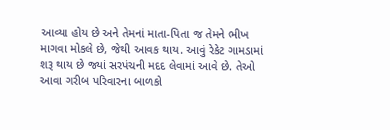આવ્યા હોય છે અને તેમનાં માતા-પિતા જ તેમને ભીખ માગવા મોકલે છે, જેથી આવક થાય. આવું રેકેટ ગામડામાં શરૂ થાય છે જ્યાં સરપંચની મદદ લેવામાં આવે છે. તેઓ આવા ગરીબ પરિવારના બાળકો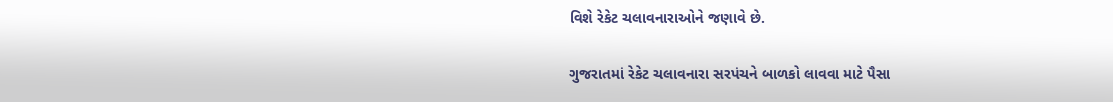વિશે રેકેટ ચલાવનારાઓને જણાવે છે.

ગુજરાતમાં રેકેટ ચલાવનારા સરપંચને બાળકો લાવવા માટે પૈસા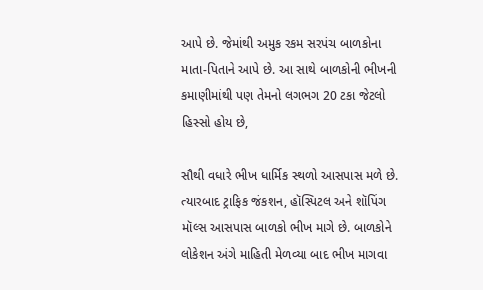આપે છે. જેમાંથી અમુક રકમ સરપંચ બાળકોના માતા-પિતાને આપે છે. આ સાથે બાળકોની ભીખની કમાણીમાંથી પણ તેમનો લગભગ 20 ટકા જેટલો હિસ્સો હોય છે,

સૌથી વધારે ભીખ ધાર્મિક સ્થળો આસપાસ મળે છે. ત્યારબાદ ટ્રાફિક જંકશન, હૉસ્પિટલ અને શૉપિંગ મૉલ્સ આસપાસ બાળકો ભીખ માગે છે. બાળકોને લોકેશન અંગે માહિતી મેળવ્યા બાદ ભીખ માગવા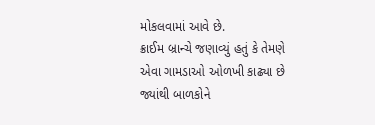મોકલવામાં આવે છે.
ક્રાઈમ બ્રાન્ચે જણાવ્યું હતું કે તેમણે એવા ગામડાઓ ઓળખી કાઢ્યા છે જ્યાંથી બાળકોને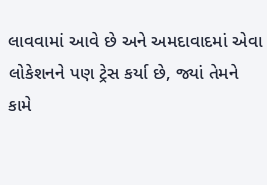લાવવામાં આવે છે અને અમદાવાદમાં એવા લોકેશનને પણ ટ્રેસ કર્યા છે, જ્યાં તેમને કામે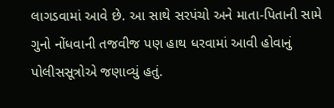લાગડવામાં આવે છે. આ સાથે સરપંચો અને માતા-પિતાની સામે ગુનો નોંધવાની તજવીજ પણ હાથ ધરવામાં આવી હોવાનું પોલીસસૂત્રોએ જણાવ્યું હતું.